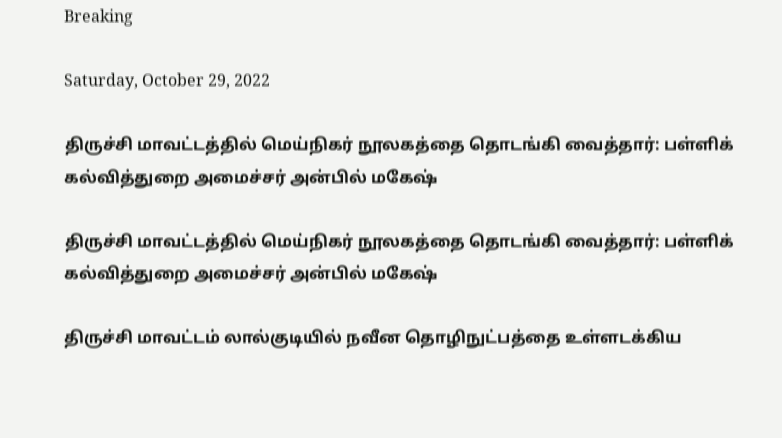Breaking

Saturday, October 29, 2022

திருச்சி மாவட்டத்தில் மெய்நிகர் நூலகத்தை தொடங்கி வைத்தார்: பள்ளிக் கல்வித்துறை அமைச்சர் அன்பில் மகேஷ்

திருச்சி மாவட்டத்தில் மெய்நிகர் நூலகத்தை தொடங்கி வைத்தார்: பள்ளிக் கல்வித்துறை அமைச்சர் அன்பில் மகேஷ்

திருச்சி மாவட்டம் லால்குடியில் நவீன தொழிநுட்பத்தை உள்ளடக்கிய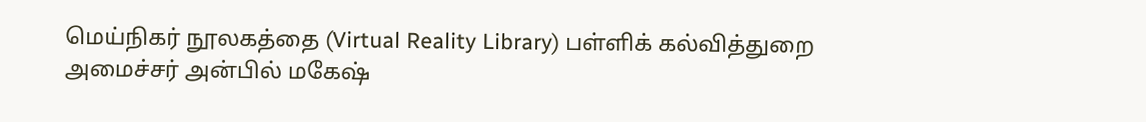மெய்நிகர் நூலகத்தை (Virtual Reality Library) பள்ளிக் கல்வித்துறை அமைச்சர் அன்பில் மகேஷ்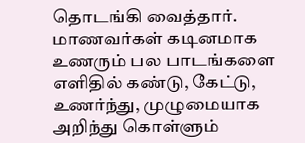தொடங்கி வைத்தார். மாணவர்கள் கடினமாக உணரும் பல பாடங்களை எளிதில் கண்டு, கேட்டு, உணர்ந்து, முழுமையாக அறிந்து கொள்ளும்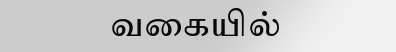வகையில்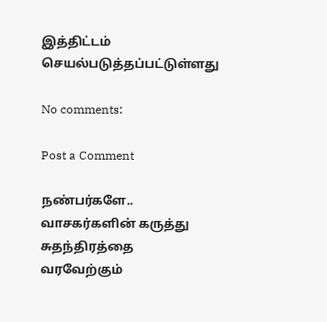இத்திட்டம் செயல்படுத்தப்பட்டுள்ளது

No comments:

Post a Comment

நண்பர்களே.. வாசகர்களின் கருத்து சுதந்திரத்தை வரவேற்கும்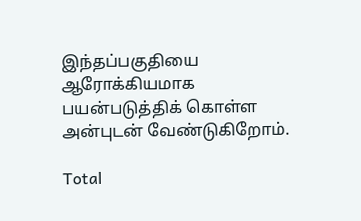இந்தப்பகுதியை ஆரோக்கியமாக பயன்படுத்திக் கொள்ள அன்புடன் வேண்டுகிறோம்.

Total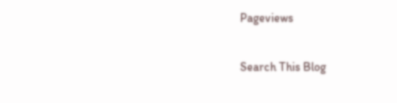Pageviews

Search This Blog